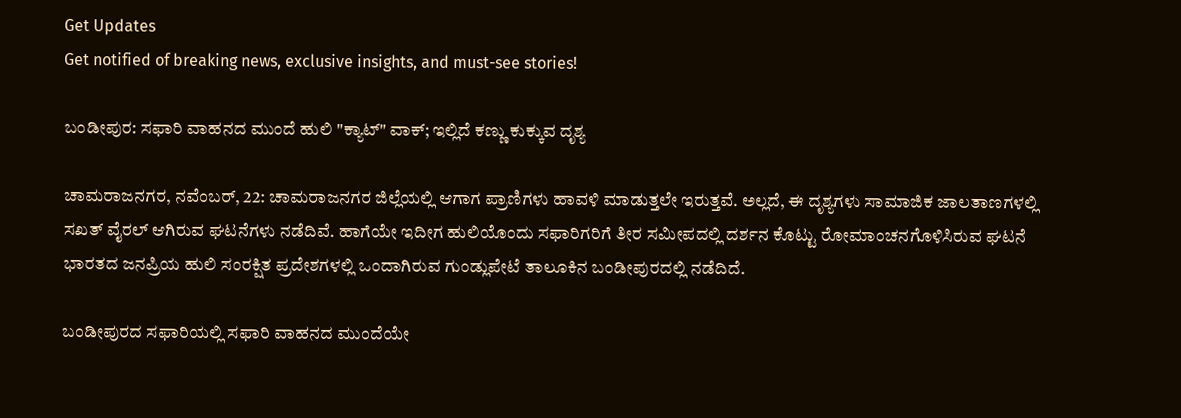Get Updates
Get notified of breaking news, exclusive insights, and must-see stories!

ಬಂಡೀಪುರ: ಸಫಾರಿ ವಾಹನದ ಮುಂದೆ ಹುಲಿ "ಕ್ಯಾಟ್" ವಾಕ್; ಇಲ್ಲಿದೆ ಕಣ್ಣು ಕುಕ್ಕುವ ದೃಶ್ಯ

ಚಾಮರಾಜನಗರ, ನವೆಂಬರ್, 22: ಚಾಮರಾಜನಗರ ಜಿಲ್ಲೆಯಲ್ಲಿ ಆಗಾಗ ಪ್ರಾಣಿಗಳು ಹಾವಳಿ ಮಾಡುತ್ತಲೇ ಇರುತ್ತವೆ. ಅಲ್ಲದೆ, ಈ ದೃಶ್ಯಗಳು ಸಾಮಾಜಿಕ ಜಾಲತಾಣಗಳಲ್ಲಿ ಸಖತ್‌ ವೈರಲ್‌ ಆಗಿರುವ ಘಟನೆಗಳು ನಡೆದಿವೆ. ಹಾಗೆಯೇ ಇದೀಗ ಹುಲಿಯೊಂದು ಸಫಾರಿಗರಿಗೆ ತೀರ ಸಮೀಪದಲ್ಲಿ ದರ್ಶನ ಕೊಟ್ಟು ರೋಮಾಂಚನಗೊಳಿಸಿರುವ ಘಟನೆ ಭಾರತದ ಜನಪ್ರಿಯ ಹುಲಿ ಸಂರಕ್ಷಿತ ಪ್ರದೇಶಗಳಲ್ಲಿ ಒಂದಾಗಿರುವ ಗುಂಡ್ಲುಪೇಟೆ ತಾಲೂಕಿನ ಬಂಡೀಪುರದಲ್ಲಿ ನಡೆದಿದೆ‌.

ಬಂಡೀಪುರದ ಸಫಾರಿಯಲ್ಲಿ ಸಫಾರಿ ವಾಹನದ ಮುಂದೆಯೇ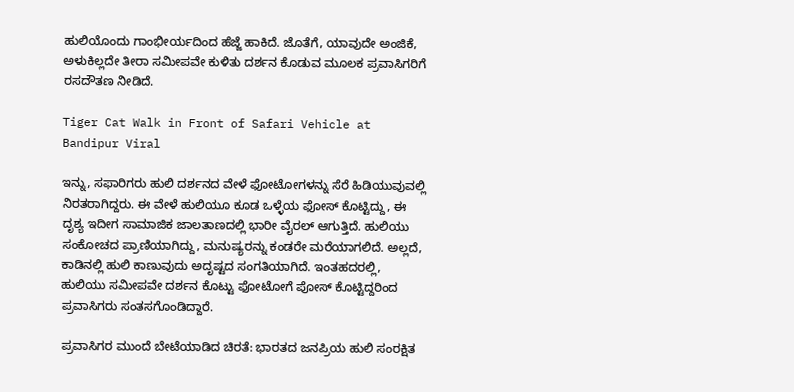ಹುಲಿಯೊಂದು ಗಾಂಭೀರ್ಯದಿಂದ ಹೆಜ್ಜೆ ಹಾಕಿದೆ. ಜೊತೆಗೆ, ಯಾವುದೇ ಅಂಜಿಕೆ, ಅಳುಕಿಲ್ಲದೇ ತೀರಾ ಸಮೀಪವೇ ಕುಳಿತು ದರ್ಶನ ಕೊಡುವ ಮೂಲಕ ಪ್ರವಾಸಿಗರಿಗೆ ರಸದೌತಣ ನೀಡಿದೆ.

Tiger Cat Walk in Front of Safari Vehicle at Bandipur Viral

ಇನ್ನು, ಸಫಾರಿಗರು ಹುಲಿ ದರ್ಶನದ ವೇಳೆ ಫೋಟೋಗಳನ್ನು ಸೆರೆ ಹಿಡಿಯುವುವಲ್ಲಿ ನಿರತರಾಗಿದ್ದರು. ಈ ವೇಳೆ ಹುಲಿಯೂ ಕೂಡ ಒಳ್ಳೆಯ ಫೋಸ್ ಕೊಟ್ಟಿದ್ದು, ಈ ದೃಶ್ಯ ಇದೀಗ ಸಾಮಾಜಿಕ ಜಾಲತಾಣದಲ್ಲಿ ಭಾರೀ ವೈರಲ್‌ ಆಗುತ್ತಿದೆ. ಹುಲಿಯು ಸಂಕೋಚದ ಪ್ರಾಣಿಯಾಗಿದ್ದು, ಮನುಷ್ಯರನ್ನು ಕಂಡರೇ ಮರೆಯಾಗಲಿದೆ‌. ಅಲ್ಲದೆ, ಕಾಡಿನಲ್ಲಿ ಹುಲಿ ಕಾಣುವುದು ಅದೃಷ್ಟದ ಸಂಗತಿಯಾಗಿದೆ‌. ಇಂತಹದರಲ್ಲಿ, ಹುಲಿಯು ಸಮೀಪವೇ ದರ್ಶನ ಕೊಟ್ಟು ಫೋಟೋಗೆ ಪೋಸ್‌ ಕೊಟ್ಟಿದ್ದರಿಂದ ಪ್ರವಾಸಿಗರು ಸಂತಸಗೊಂಡಿದ್ದಾರೆ.

ಪ್ರವಾಸಿಗರ ಮುಂದೆ ಬೇಟೆಯಾಡಿದ ಚಿರತೆ: ಭಾರತದ ಜನಪ್ರಿಯ ಹುಲಿ ಸಂರಕ್ಷಿತ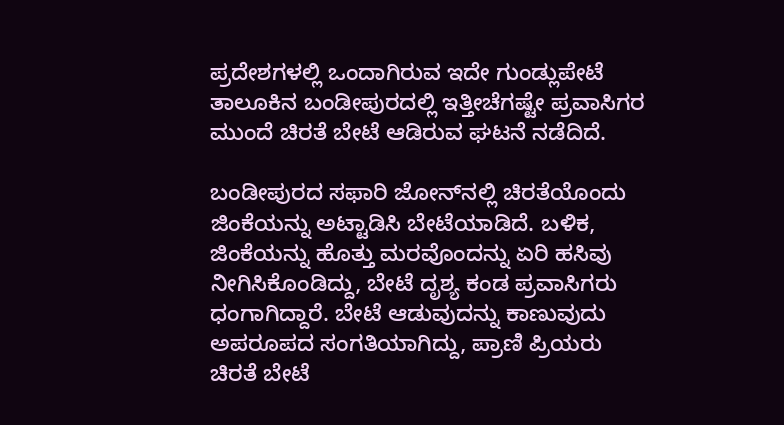ಪ್ರದೇಶಗಳಲ್ಲಿ ಒಂದಾಗಿರುವ ಇದೇ ಗುಂಡ್ಲುಪೇಟೆ ತಾಲೂಕಿನ ಬಂಡೀಪುರದಲ್ಲಿ ಇತ್ತೀಚೆಗಷ್ಟೇ ಪ್ರವಾಸಿಗರ ಮುಂದೆ ಚಿರತೆ ಬೇಟೆ ಆಡಿರುವ ಘಟನೆ ನಡೆದಿದೆ.

ಬಂಡೀಪುರದ ಸಫಾರಿ ಜೋನ್‌ನಲ್ಲಿ ಚಿರತೆಯೊಂದು ಜಿಂಕೆಯನ್ನು ಅಟ್ಟಾಡಿಸಿ ಬೇಟೆಯಾಡಿದೆ. ಬಳಿಕ, ಜಿಂಕೆಯನ್ನು ಹೊತ್ತು ಮರವೊಂದನ್ನು ಏರಿ ಹಸಿವು ನೀಗಿಸಿಕೊಂಡಿದ್ದು, ಬೇಟೆ ದೃಶ್ಯ ಕಂಡ ಪ್ರವಾಸಿಗರು ಧಂಗಾಗಿದ್ದಾರೆ. ಬೇಟೆ ಆಡುವುದನ್ನು ಕಾಣುವುದು ಅಪರೂಪದ ಸಂಗತಿಯಾಗಿದ್ದು, ಪ್ರಾಣಿ ಪ್ರಿಯರು ಚಿರತೆ ಬೇಟೆ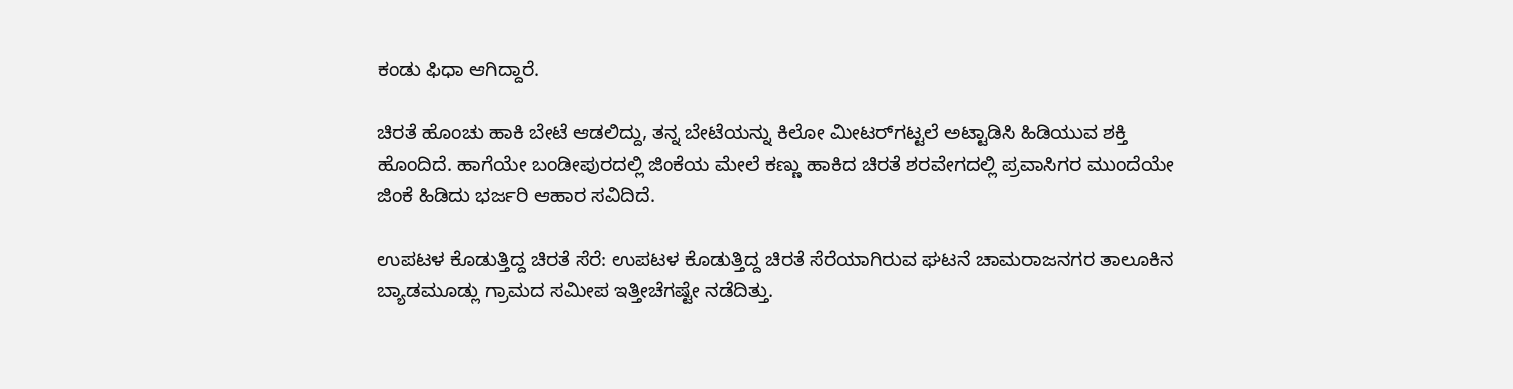ಕಂಡು ಫಿಧಾ ಆಗಿದ್ದಾರೆ.

ಚಿರತೆ ಹೊಂಚು ಹಾಕಿ ಬೇಟೆ ಆಡಲಿದ್ದು, ತನ್ನ ಬೇಟೆಯನ್ನು ಕಿಲೋ ಮೀಟರ್‌ಗಟ್ಟಲೆ ಅಟ್ಟಾಡಿಸಿ ಹಿಡಿಯುವ ಶಕ್ತಿ ಹೊಂದಿದೆ. ಹಾಗೆಯೇ ಬಂಡೀಪುರದಲ್ಲಿ ಜಿಂಕೆಯ ಮೇಲೆ ಕಣ್ಣು ಹಾಕಿದ ಚಿರತೆ ಶರವೇಗದಲ್ಲಿ ಪ್ರವಾಸಿಗರ ಮುಂದೆಯೇ ಜಿಂಕೆ ಹಿಡಿದು ಭರ್ಜರಿ ಆಹಾರ ಸವಿದಿದೆ.

ಉಪಟಳ ಕೊಡುತ್ತಿದ್ದ ಚಿರತೆ ಸೆರೆ: ಉಪಟಳ ಕೊಡುತ್ತಿದ್ದ ಚಿರತೆ ಸೆರೆಯಾಗಿರುವ ಘಟನೆ ಚಾಮರಾಜನಗರ ತಾಲೂಕಿನ ಬ್ಯಾಡಮೂಡ್ಲು ಗ್ರಾಮದ ಸಮೀಪ ಇತ್ತೀಚೆಗಷ್ಟೇ ನಡೆದಿತ್ತು.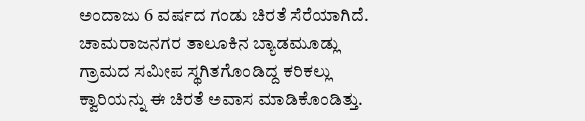ಅಂದಾಜು 6 ವರ್ಷದ ಗಂಡು ಚಿರತೆ ಸೆರೆಯಾಗಿದೆ‌. ಚಾಮರಾಜನಗರ ತಾಲೂಕಿನ ಬ್ಯಾಡಮೂಡ್ಲು ಗ್ರಾಮದ ಸಮೀಪ ಸ್ಥಗಿತಗೊಂಡಿದ್ದ ಕರಿಕಲ್ಲು ಕ್ವಾರಿಯನ್ನು ಈ ಚಿರತೆ ಅವಾಸ ಮಾಡಿಕೊಂಡಿತ್ತು‌.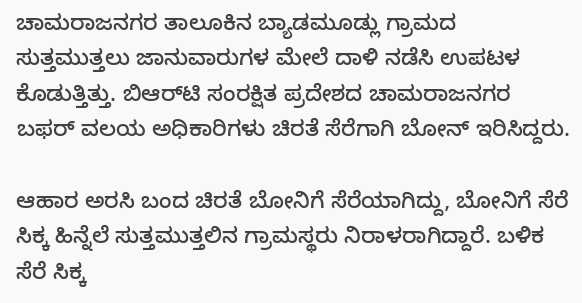ಚಾಮರಾಜನಗರ ತಾಲೂಕಿನ ಬ್ಯಾಡಮೂಡ್ಲು ಗ್ರಾಮದ ಸುತ್ತಮುತ್ತಲು ಜಾನುವಾರುಗಳ ಮೇಲೆ ದಾಳಿ ನಡೆಸಿ ಉಪಟಳ ಕೊಡುತ್ತಿತ್ತು. ಬಿಆರ್‌ಟಿ ಸಂರಕ್ಷಿತ ಪ್ರದೇಶದ ಚಾಮರಾಜನಗರ ಬಫರ್ ವಲಯ ಅಧಿಕಾರಿಗಳು ಚಿರತೆ ಸೆರೆಗಾಗಿ ಬೋನ್ ಇರಿಸಿದ್ದರು.

ಆಹಾರ ಅರಸಿ ಬಂದ ಚಿರತೆ ಬೋನಿಗೆ ಸೆರೆಯಾಗಿದ್ದು, ಬೋನಿಗೆ ಸೆರೆ ಸಿಕ್ಕ ಹಿನ್ನೆಲೆ ಸುತ್ತಮುತ್ತಲಿನ ಗ್ರಾಮಸ್ಥರು ನಿರಾಳರಾಗಿದ್ದಾರೆ‌. ಬಳಿಕ ಸೆರೆ ಸಿಕ್ಕ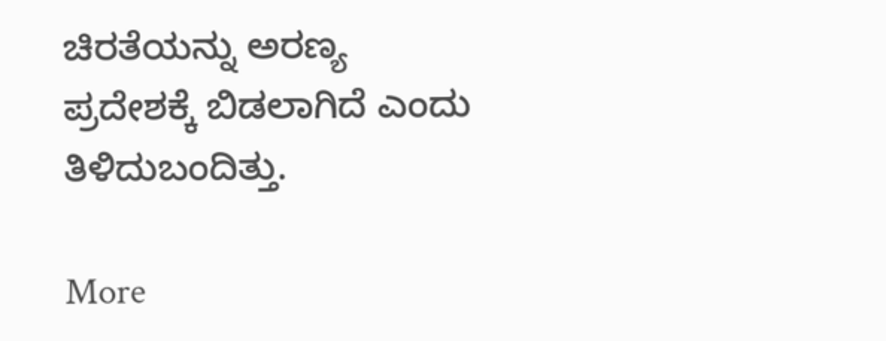ಚಿರತೆಯನ್ನು ಅರಣ್ಯ ಪ್ರದೇಶಕ್ಕೆ ಬಿಡಲಾಗಿದೆ ಎಂದು ತಿಳಿದುಬಂದಿತ್ತು.

More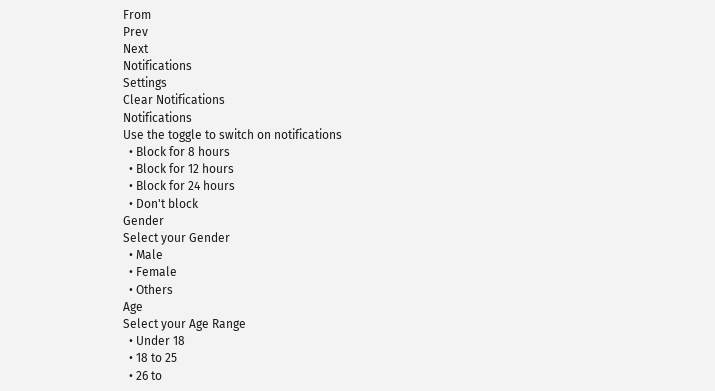From
Prev
Next
Notifications
Settings
Clear Notifications
Notifications
Use the toggle to switch on notifications
  • Block for 8 hours
  • Block for 12 hours
  • Block for 24 hours
  • Don't block
Gender
Select your Gender
  • Male
  • Female
  • Others
Age
Select your Age Range
  • Under 18
  • 18 to 25
  • 26 to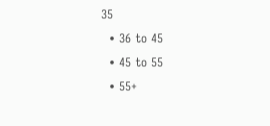35
  • 36 to 45
  • 45 to 55
  • 55+